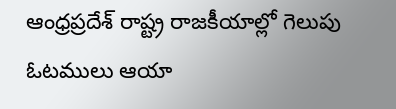ఆంధ్రప్రదేశ్ రాష్ట్ర రాజకీయాల్లో గెలుపు ఓటములు ఆయా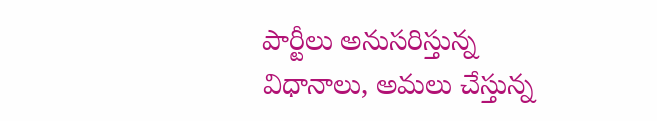పార్టీలు అనుసరిస్తున్న విధానాలు, అమలు చేస్తున్న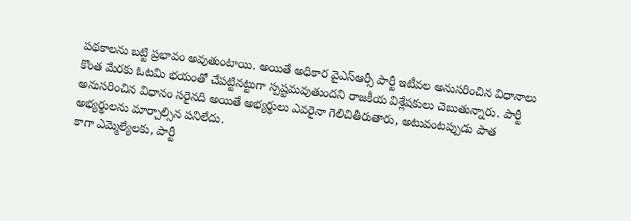పథకాలను బట్టి ప్రభావం అవుతుంటాయి. అయితే అధికార వైఎస్ఆర్సీ పార్టీ ఇటీవల అనుసరించిన విధానాలు కొంత మేరకు ఓటమి భయంతో చేపట్టినట్టుగా స్పష్టమవుతుందని రాజకీయ విశ్లేషకులు చెబుతున్నారు. పార్టీ అనుసరించిన విధానం సరైనది అయితే అభ్యర్థులు ఎవరైనా గెలిచితీరుతారు, అటువంటప్పుడు పాత అభ్యర్థులను మార్చాల్సిన పనిలేదు.
కాగా ఎమ్మెల్యేలకు, పార్టీ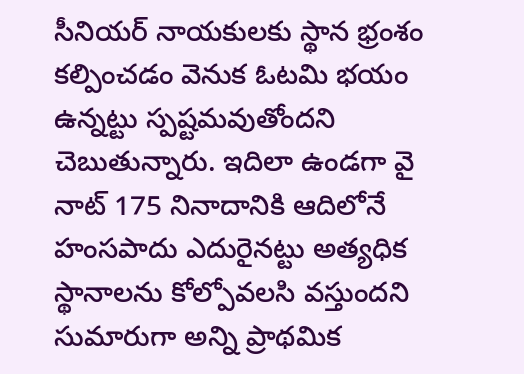సీనియర్ నాయకులకు స్థాన భ్రంశం కల్పించడం వెనుక ఓటమి భయం ఉన్నట్టు స్పష్టమవుతోందని చెబుతున్నారు. ఇదిలా ఉండగా వై నాట్ 175 నినాదానికి ఆదిలోనే హంసపాదు ఎదురైనట్టు అత్యధిక స్థానాలను కోల్పోవలసి వస్తుందని సుమారుగా అన్ని ప్రాథమిక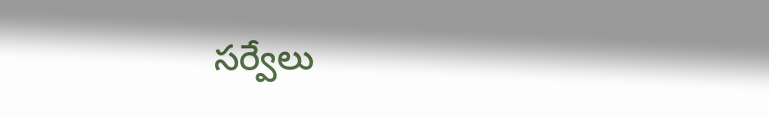సర్వేలు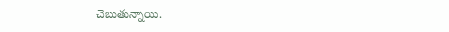చెబుతున్నాయి.